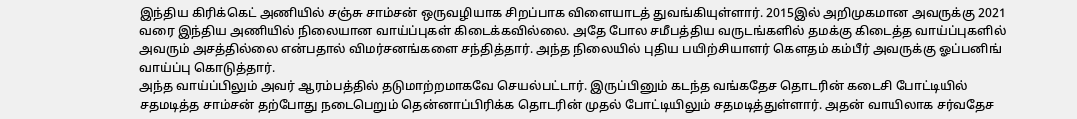இந்திய கிரிக்கெட் அணியில் சஞ்சு சாம்சன் ஒருவழியாக சிறப்பாக விளையாடத் துவங்கியுள்ளார். 2015இல் அறிமுகமான அவருக்கு 2021 வரை இந்திய அணியில் நிலையான வாய்ப்புகள் கிடைக்கவில்லை. அதே போல சமீபத்திய வருடங்களில் தமக்கு கிடைத்த வாய்ப்புகளில் அவரும் அசத்தில்லை என்பதால் விமர்சனங்களை சந்தித்தார். அந்த நிலையில் புதிய பயிற்சியாளர் கௌதம் கம்பீர் அவருக்கு ஓப்பனிங் வாய்ப்பு கொடுத்தார்.
அந்த வாய்ப்பிலும் அவர் ஆரம்பத்தில் தடுமாற்றமாகவே செயல்பட்டார். இருப்பினும் கடந்த வங்கதேச தொடரின் கடைசி போட்டியில் சதமடித்த சாம்சன் தற்போது நடைபெறும் தென்னாப்பிரிக்க தொடரின் முதல் போட்டியிலும் சதமடித்துள்ளார். அதன் வாயிலாக சர்வதேச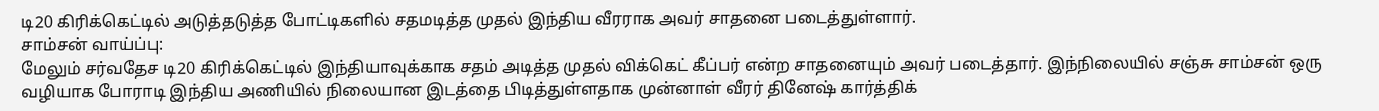டி20 கிரிக்கெட்டில் அடுத்தடுத்த போட்டிகளில் சதமடித்த முதல் இந்திய வீரராக அவர் சாதனை படைத்துள்ளார்.
சாம்சன் வாய்ப்பு:
மேலும் சர்வதேச டி20 கிரிக்கெட்டில் இந்தியாவுக்காக சதம் அடித்த முதல் விக்கெட் கீப்பர் என்ற சாதனையும் அவர் படைத்தார். இந்நிலையில் சஞ்சு சாம்சன் ஒரு வழியாக போராடி இந்திய அணியில் நிலையான இடத்தை பிடித்துள்ளதாக முன்னாள் வீரர் தினேஷ் கார்த்திக்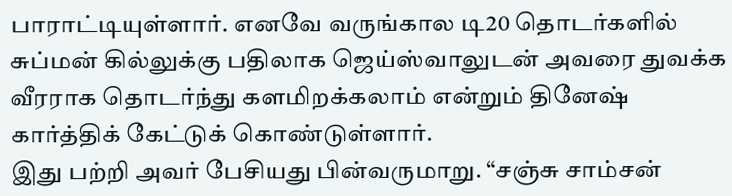பாராட்டியுள்ளார். எனவே வருங்கால டி20 தொடர்களில் சுப்மன் கில்லுக்கு பதிலாக ஜெய்ஸ்வாலுடன் அவரை துவக்க வீரராக தொடர்ந்து களமிறக்கலாம் என்றும் தினேஷ் கார்த்திக் கேட்டுக் கொண்டுள்ளார்.
இது பற்றி அவர் பேசியது பின்வருமாறு. “சஞ்சு சாம்சன்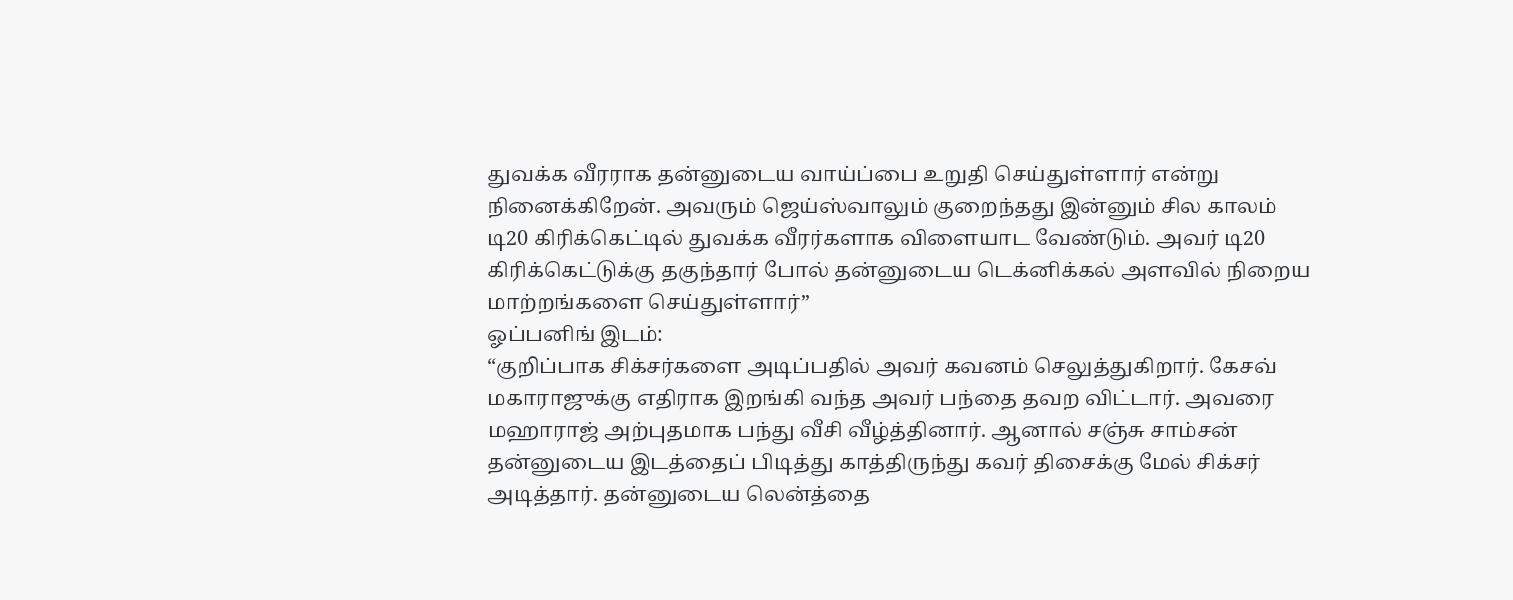துவக்க வீரராக தன்னுடைய வாய்ப்பை உறுதி செய்துள்ளார் என்று நினைக்கிறேன். அவரும் ஜெய்ஸ்வாலும் குறைந்தது இன்னும் சில காலம் டி20 கிரிக்கெட்டில் துவக்க வீரர்களாக விளையாட வேண்டும். அவர் டி20 கிரிக்கெட்டுக்கு தகுந்தார் போல் தன்னுடைய டெக்னிக்கல் அளவில் நிறைய மாற்றங்களை செய்துள்ளார்”
ஓப்பனிங் இடம்:
“குறிப்பாக சிக்சர்களை அடிப்பதில் அவர் கவனம் செலுத்துகிறார். கேசவ் மகாராஜுக்கு எதிராக இறங்கி வந்த அவர் பந்தை தவற விட்டார். அவரை மஹாராஜ் அற்புதமாக பந்து வீசி வீழ்த்தினார். ஆனால் சஞ்சு சாம்சன் தன்னுடைய இடத்தைப் பிடித்து காத்திருந்து கவர் திசைக்கு மேல் சிக்சர் அடித்தார். தன்னுடைய லென்த்தை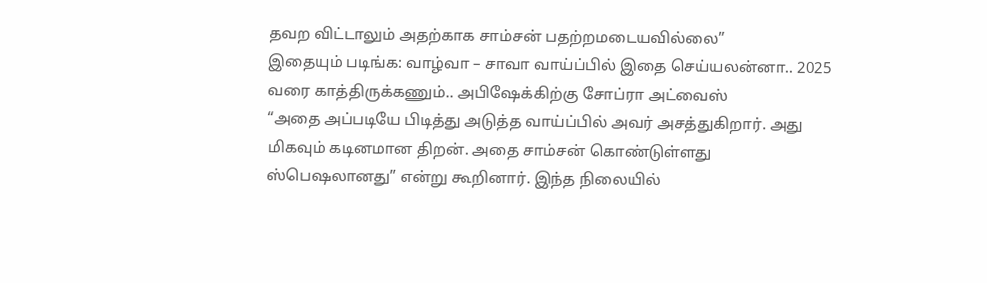தவற விட்டாலும் அதற்காக சாம்சன் பதற்றமடையவில்லை”
இதையும் படிங்க: வாழ்வா – சாவா வாய்ப்பில் இதை செய்யலன்னா.. 2025 வரை காத்திருக்கணும்.. அபிஷேக்கிற்கு சோப்ரா அட்வைஸ்
“அதை அப்படியே பிடித்து அடுத்த வாய்ப்பில் அவர் அசத்துகிறார். அது மிகவும் கடினமான திறன். அதை சாம்சன் கொண்டுள்ளது ஸ்பெஷலானது” என்று கூறினார். இந்த நிலையில்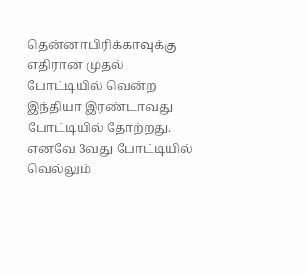தென்னாபிரிக்காவுக்கு எதிரான முதல் போட்டியில் வென்ற இந்தியா இரண்டாவது போட்டியில் தோற்றது. எனவே 3வது போட்டியில் வெல்லும்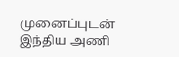முனைப்புடன் இந்திய அணி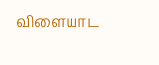விளையாட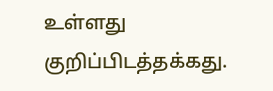உள்ளது குறிப்பிடத்தக்கது.